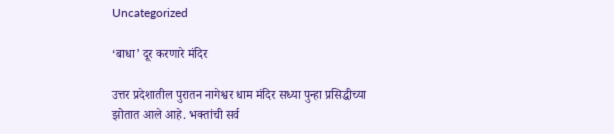Uncategorized

‘बाधा’ दूर करणारे मंदिर

उत्तर प्रदेशातील पुरातन नागेश्वर धाम मंदिर सध्या पुन्हा प्रसिद्धीच्या झोतात आले आहे. भक्तांची सर्व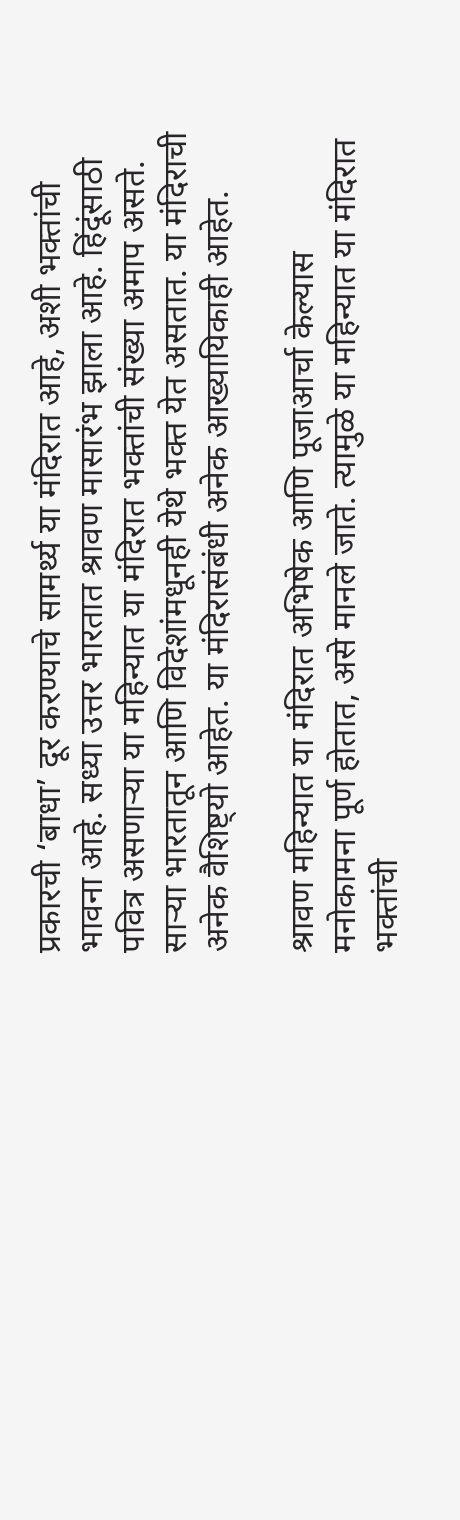प्रकारची ‘बाधा’ दूर करण्याचे सामर्थ्य या मंदिरात आहे, अशी भक्तांची भावना आहे. सध्या उत्तर भारतात श्रावण मासारंभ झाला आहे. हिंदूंसाठी पवित्र असणाऱ्या या महिन्यात या मंदिरात भक्तांची संख्या अमाप असते. साऱ्या भारतातून आणि विदेशांमधूनही येथे भक्त येत असतात. या मंदिराची अनेक वैशिष्ट्यो आहेत. या मंदिरासंबंधी अनेक आख्यायिकाही आहेत.

श्रावण महिन्यात या मंदिरात अभिषेक आणि पूजाआर्चा केल्यास मनोकामना पूर्ण होतात, असे मानले जाते. त्यामुळे या महिन्यात या मंदिरात भक्तांची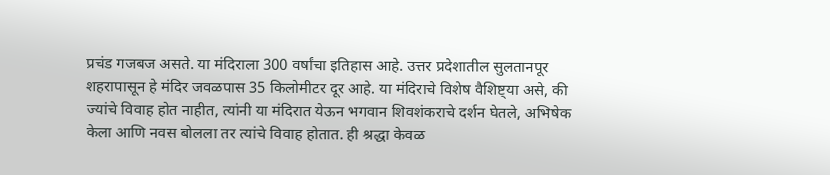प्रचंड गजबज असते. या मंदिराला 300 वर्षांचा इतिहास आहे. उत्तर प्रदेशातील सुलतानपूर शहरापासून हे मंदिर जवळपास 35 किलोमीटर दूर आहे. या मंदिराचे विशेष वैशिष्ट्या असे, की ज्यांचे विवाह होत नाहीत, त्यांनी या मंदिरात येऊन भगवान शिवशंकराचे दर्शन घेतले, अभिषेक केला आणि नवस बोलला तर त्यांचे विवाह होतात. ही श्रद्धा केवळ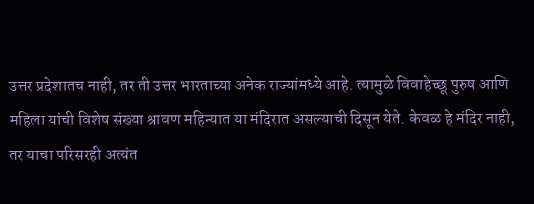उत्तर प्रदेशातच नाही, तर ती उत्तर भारताच्या अनेक राज्यांमध्ये आहे. त्यामुळे विवाहेच्छू पुरुष आणि महिला यांची विशेष संख्या श्रावण महिन्यात या मंदिरात असल्याची दिसून येते. केवळ हे मंदिर नाही, तर याचा परिसरही अत्यंत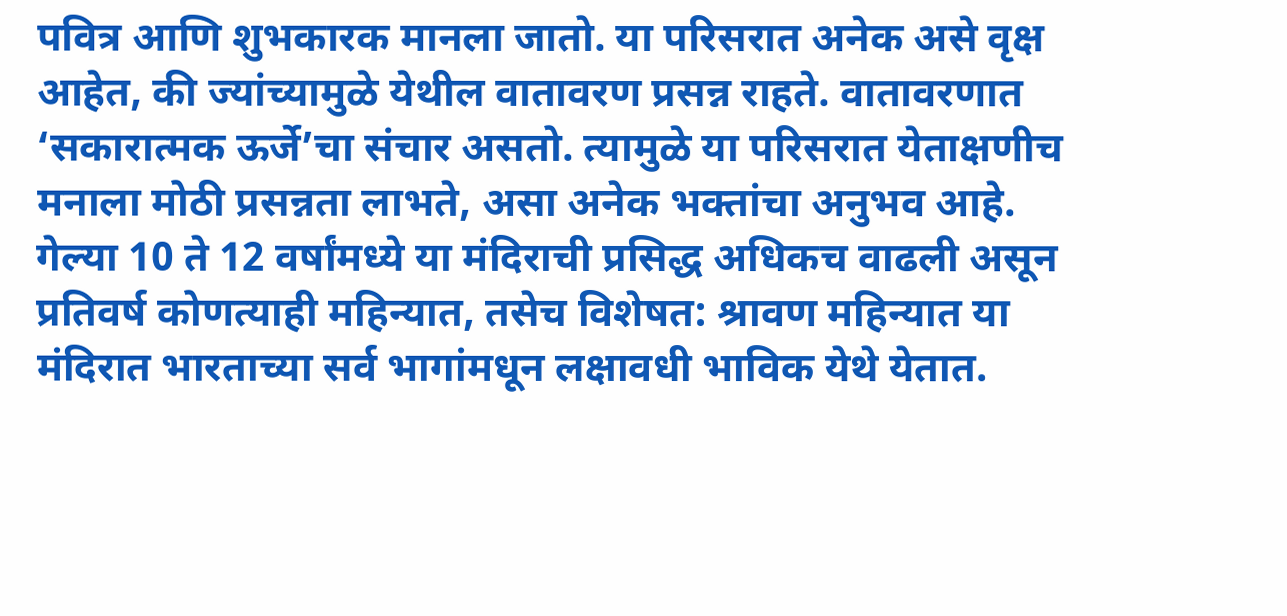पवित्र आणि शुभकारक मानला जातो. या परिसरात अनेक असे वृक्ष आहेत, की ज्यांच्यामुळे येथील वातावरण प्रसन्न राहते. वातावरणात ‘सकारात्मक ऊर्जे’चा संचार असतो. त्यामुळे या परिसरात येताक्षणीच मनाला मोठी प्रसन्नता लाभते, असा अनेक भक्तांचा अनुभव आहे. गेल्या 10 ते 12 वर्षांमध्ये या मंदिराची प्रसिद्ध अधिकच वाढली असून प्रतिवर्ष कोणत्याही महिन्यात, तसेच विशेषत: श्रावण महिन्यात या मंदिरात भारताच्या सर्व भागांमधून लक्षावधी भाविक येथे येतात.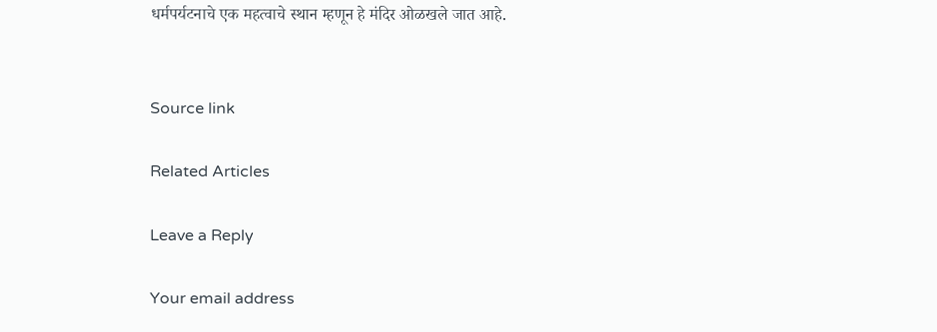धर्मपर्यटनाचे एक महत्वाचे स्थान म्हणून हे मंदिर ओळखले जात आहे.


Source link

Related Articles

Leave a Reply

Your email address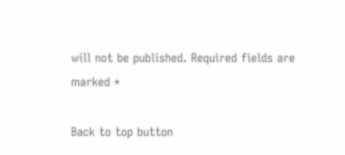will not be published. Required fields are marked *

Back to top button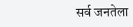सर्व जनतेला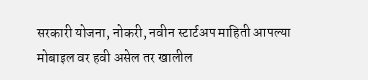सरकारी योजना, नोकरी, नवीन स्टार्टअप माहिती आपल्या मोबाइल वर हवी असेल तर खालील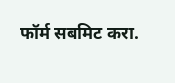फॉर्म सबमिट करा.